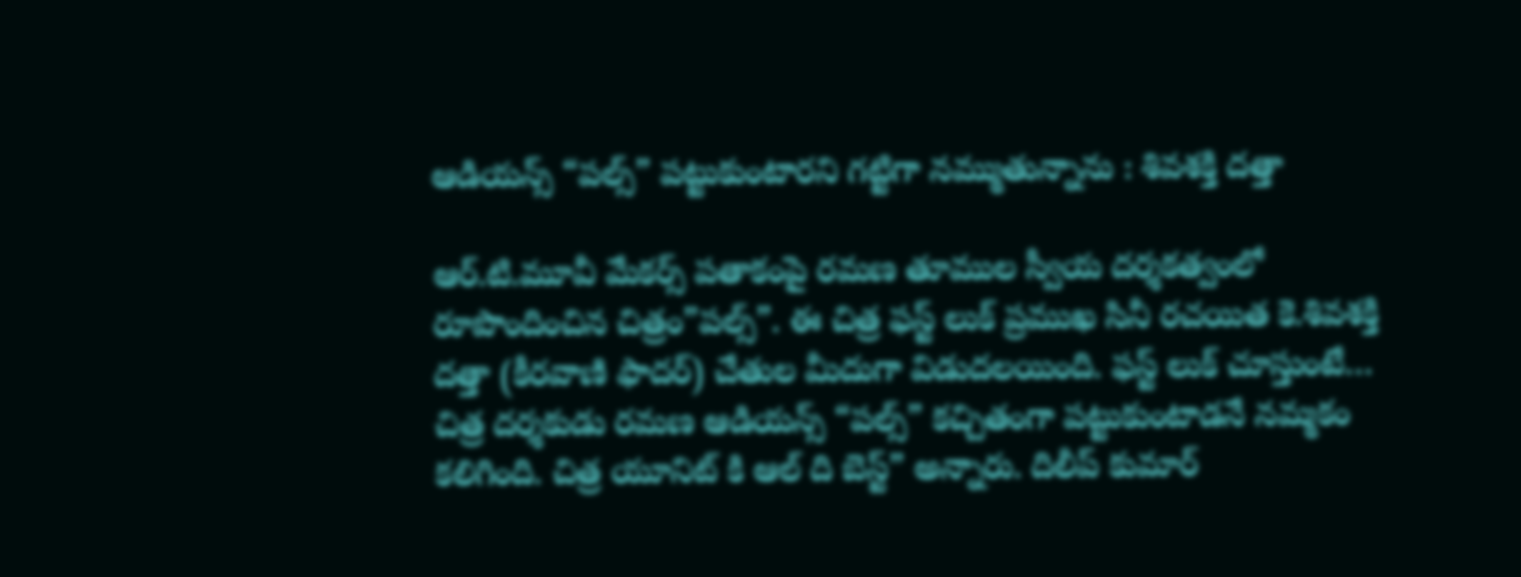ఆడియన్స్ “పల్స్” పట్టుకుంటారని గట్టిగా నమ్ముతున్నాను : శివశక్తి దత్తా

ఆర్.టి.మూవీ మేకర్స్ పతాకంపై రమణ తూముల స్వీయ దర్శకత్వంలో రూపొందించిన చిత్రం”పల్స్”. ఈ చిత్ర ఫస్ట్ లుక్ ప్రముఖ సినీ రచయిత కె.శివశక్తి దత్తా (కీరవాణి ఫాదర్) చేతుల మీదుగా విడుదలయింది. ఫస్ట్ లుక్ చూస్తుంటే… చిత్ర దర్శకుడు రమణ ఆడియన్స్ “పల్స్” కచ్చితంగా పట్టుకుంటాడనే నమ్మకం కలిగింది. చిత్ర యూనిట్ కి ఆల్ ది బెస్ట్” అన్నారు. దిలీప్ కుమార్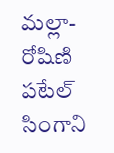మల్లా-రోషిణి పటేల్ సింగాని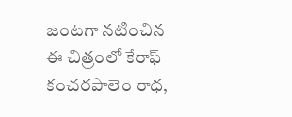జంటగా నటించిన ఈ చిత్రంలో కేరాఫ్ కంచరపాలెం రాధ,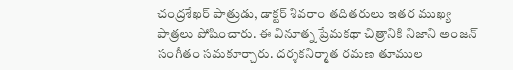చంద్రశేఖర్ పాత్రుడు, డాక్టర్ శివరాం తదితరులు ఇతర ముఖ్య పాత్రలు పోషించారు. ఈ వినూత్న ప్రేమకథా చిత్రానికి నిజాని అంజన్ సంగీతం సమకూర్చారు. దర్శకనిర్మాత రమణ తూముల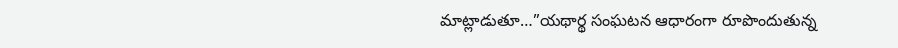మాట్లాడుతూ…”యథార్థ సంఘటన ఆధారంగా రూపొందుతున్న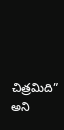చిత్రమిది” అని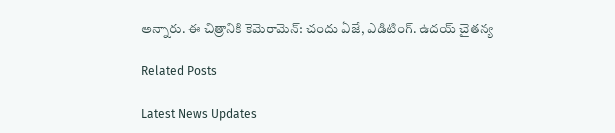అన్నారు. ఈ చిత్రానికి కెమెరామెన్: చందు ఏజే, ఎడిటింగ్. ఉదయ్ చైతన్య

Related Posts

Latest News Updates